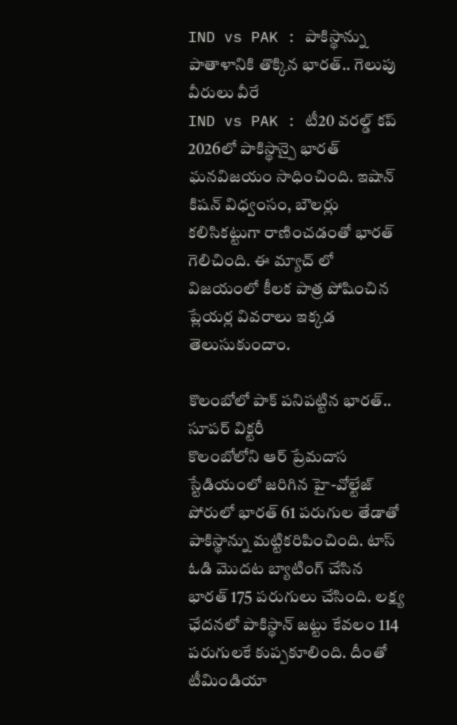IND vs PAK : పాకిస్థాన్ను పాతాళానికి తొక్కిన భారత్.. గెలుపు వీరులు వీరే
IND vs PAK : టీ20 వరల్డ్ కప్ 2026లో పాకిస్థాన్పై భారత్ ఘనవిజయం సాధించింది. ఇషాన్ కిషన్ విధ్వంసం, బౌలర్లు కలిసికట్టుగా రాణించడంతో భారత్ గెలిచింది. ఈ మ్యాచ్ లో విజయంలో కీలక పాత్ర పోషించిన ప్లేయర్ల వివరాలు ఇక్కడ తెలుసుకుందాం.

కొలంబోలో పాక్ పనిపట్టిన భారత్.. సూపర్ విక్టరీ
కొలంబోలోని ఆర్ ప్రేమదాస స్టేడియంలో జరిగిన హై-వోల్టేజ్ పోరులో భారత్ 61 పరుగుల తేడాతో పాకిస్థాన్ను మట్టికరిపించింది. టాస్ ఓడి మొదట బ్యాటింగ్ చేసిన భారత్ 175 పరుగులు చేసింది. లక్ష్య ఛేదనలో పాకిస్థాన్ జట్టు కేవలం 114 పరుగులకే కుప్పకూలింది. దీంతో టీమిండియా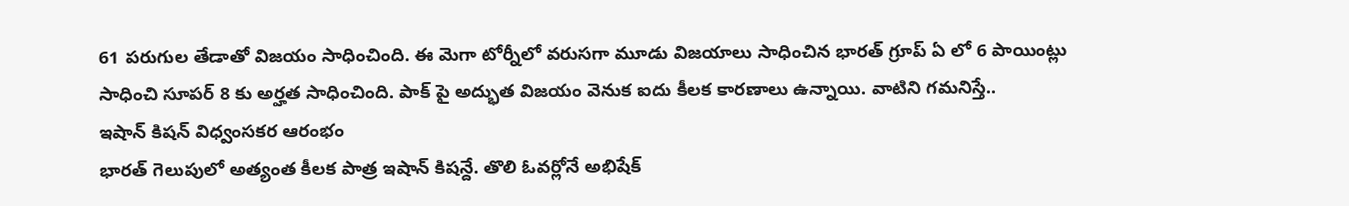61 పరుగుల తేడాతో విజయం సాధించింది. ఈ మెగా టోర్నీలో వరుసగా మూడు విజయాలు సాధించిన భారత్ గ్రూప్ ఏ లో 6 పాయింట్లు సాధించి సూపర్ 8 కు అర్హత సాధించింది. పాక్ పై అద్భుత విజయం వెనుక ఐదు కీలక కారణాలు ఉన్నాయి. వాటిని గమనిస్తే..
ఇషాన్ కిషన్ విధ్వంసకర ఆరంభం
భారత్ గెలుపులో అత్యంత కీలక పాత్ర ఇషాన్ కిషన్దే. తొలి ఓవర్లోనే అభిషేక్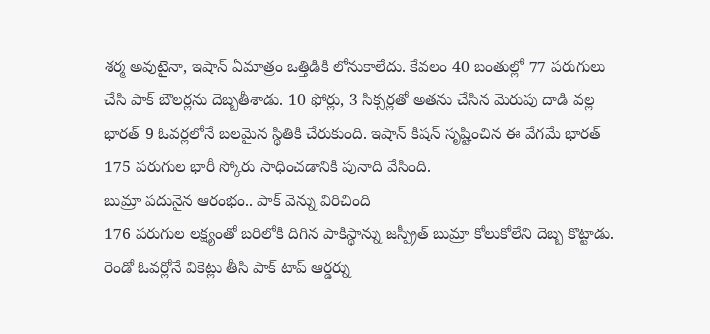శర్మ అవుటైనా, ఇషాన్ ఏమాత్రం ఒత్తిడికి లోనుకాలేదు. కేవలం 40 బంతుల్లో 77 పరుగులు చేసి పాక్ బౌలర్లను దెబ్బతీశాడు. 10 ఫోర్లు, 3 సిక్సర్లతో అతను చేసిన మెరుపు దాడి వల్ల భారత్ 9 ఓవర్లలోనే బలమైన స్థితికి చేరుకుంది. ఇషాన్ కిషన్ సృష్టించిన ఈ వేగమే భారత్ 175 పరుగుల భారీ స్కోరు సాధించడానికి పునాది వేసింది.
బుమ్రా పదునైన ఆరంభం.. పాక్ వెన్ను విరిచింది
176 పరుగుల లక్ష్యంతో బరిలోకి దిగిన పాకిస్థాన్ను జస్ప్రీత్ బుమ్రా కోలుకోలేని దెబ్బ కొట్టాడు. రెండో ఓవర్లోనే వికెట్లు తీసి పాక్ టాప్ ఆర్డర్ను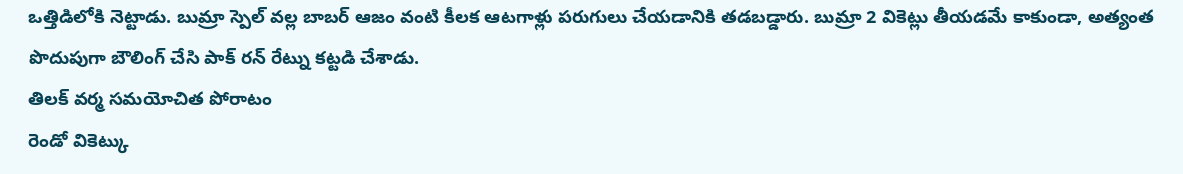ఒత్తిడిలోకి నెట్టాడు. బుమ్రా స్పెల్ వల్ల బాబర్ ఆజం వంటి కీలక ఆటగాళ్లు పరుగులు చేయడానికి తడబడ్డారు. బుమ్రా 2 వికెట్లు తీయడమే కాకుండా, అత్యంత పొదుపుగా బౌలింగ్ చేసి పాక్ రన్ రేట్ను కట్టడి చేశాడు.
తిలక్ వర్మ సమయోచిత పోరాటం
రెండో వికెట్కు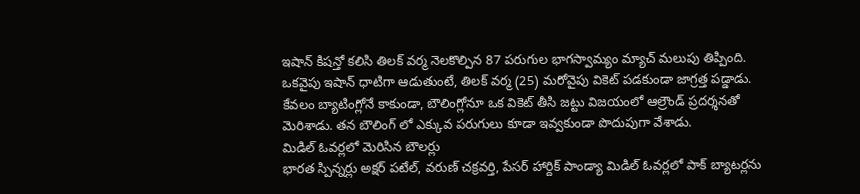ఇషాన్ కిషన్తో కలిసి తిలక్ వర్మ నెలకొల్పిన 87 పరుగుల భాగస్వామ్యం మ్యాచ్ మలుపు తిప్పింది. ఒకవైపు ఇషాన్ ధాటిగా ఆడుతుంటే, తిలక్ వర్మ (25) మరోవైపు వికెట్ పడకుండా జాగ్రత్త పడ్డాడు. కేవలం బ్యాటింగ్లోనే కాకుండా, బౌలింగ్లోనూ ఒక వికెట్ తీసి జట్టు విజయంలో ఆల్రౌండ్ ప్రదర్శనతో మెరిశాడు. తన బౌలింగ్ లో ఎక్కువ పరుగులు కూడా ఇవ్వకుండా పొదుపుగా వేశాడు.
మిడిల్ ఓవర్లలో మెరిసిన బౌలర్లు
భారత స్పిన్నర్లు అక్షర్ పటేల్, వరుణ్ చక్రవర్తి, పేసర్ హార్దిక్ పాండ్యా మిడిల్ ఓవర్లలో పాక్ బ్యాటర్లను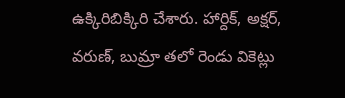ఉక్కిరిబిక్కిరి చేశారు. హార్దిక్, అక్షర్, వరుణ్, బుమ్రా తలో రెండు వికెట్లు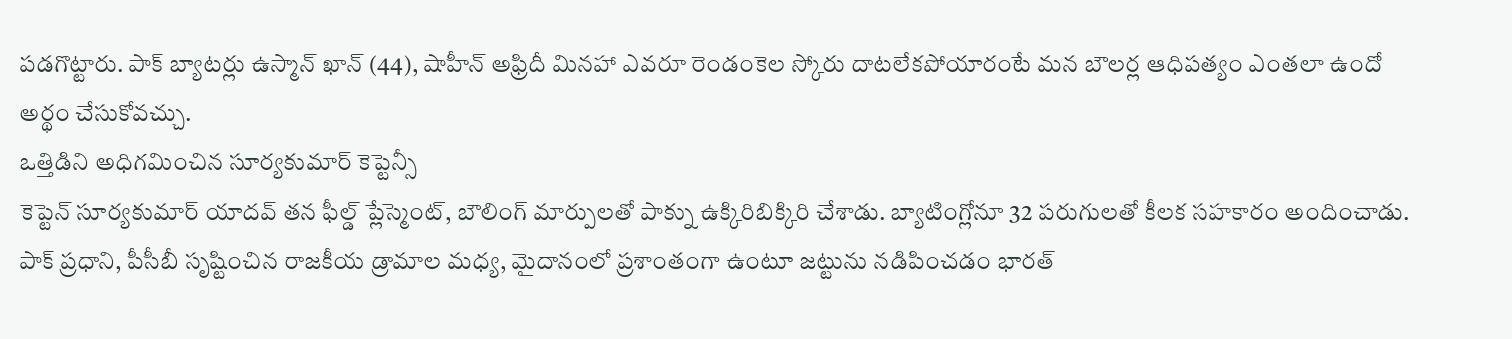పడగొట్టారు. పాక్ బ్యాటర్లు ఉస్మాన్ ఖాన్ (44), షాహీన్ అఫ్రిదీ మినహా ఎవరూ రెండంకెల స్కోరు దాటలేకపోయారంటే మన బౌలర్ల ఆధిపత్యం ఎంతలా ఉందో అర్థం చేసుకోవచ్చు.
ఒత్తిడిని అధిగమించిన సూర్యకుమార్ కెప్టెన్సీ
కెప్టెన్ సూర్యకుమార్ యాదవ్ తన ఫీల్డ్ ప్లేస్మెంట్, బౌలింగ్ మార్పులతో పాక్ను ఉక్కిరిబిక్కిరి చేశాడు. బ్యాటింగ్లోనూ 32 పరుగులతో కీలక సహకారం అందించాడు. పాక్ ప్రధాని, పీసీబీ సృష్టించిన రాజకీయ డ్రామాల మధ్య, మైదానంలో ప్రశాంతంగా ఉంటూ జట్టును నడిపించడం భారత్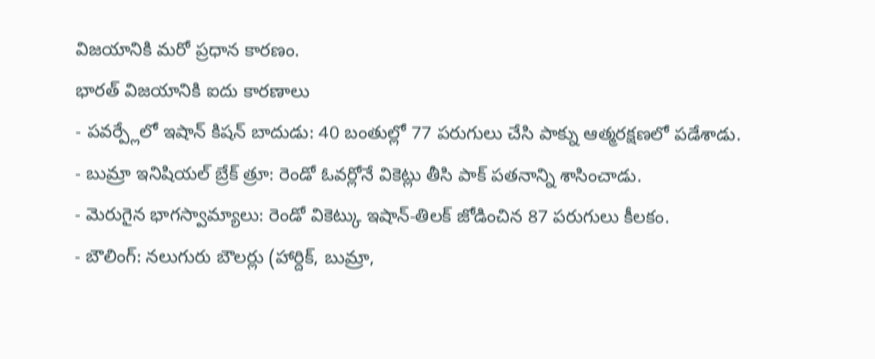విజయానికి మరో ప్రధాన కారణం.
భారత్ విజయానికి ఐదు కారణాలు
- పవర్ప్లేలో ఇషాన్ కిషన్ బాదుడు: 40 బంతుల్లో 77 పరుగులు చేసి పాక్ను ఆత్మరక్షణలో పడేశాడు.
- బుమ్రా ఇనిషియల్ బ్రేక్ త్రూ: రెండో ఓవర్లోనే వికెట్లు తీసి పాక్ పతనాన్ని శాసించాడు.
- మెరుగైన భాగస్వామ్యాలు: రెండో వికెట్కు ఇషాన్-తిలక్ జోడించిన 87 పరుగులు కీలకం.
- బౌలింగ్: నలుగురు బౌలర్లు (హార్దిక్, బుమ్రా,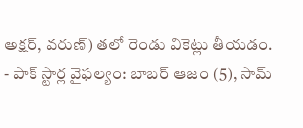అక్షర్, వరుణ్) తలో రెండు వికెట్లు తీయడం.
- పాక్ స్టార్ల వైఫల్యం: బాబర్ ఆజం (5), సామ్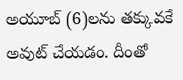అయూబ్ (6)లను తక్కువకే అవుట్ చేయడం. దీంతో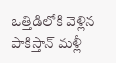ఒత్తిడిలోకి వెళ్లిన పాకిస్తాన్ మళ్లీ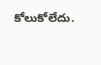కోలుకోలేదు.